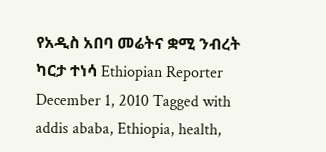የአዲስ አበባ መሬትና ቋሚ ንብረት ካርታ ተነሳ Ethiopian Reporter December 1, 2010 Tagged with addis ababa, Ethiopia, health,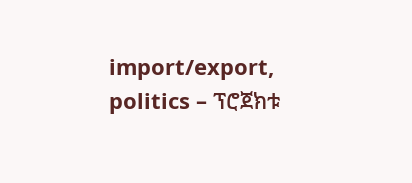import/export, politics – ፕሮጀክቱ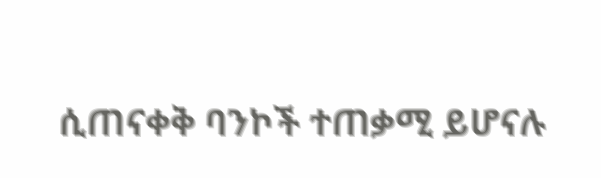ሲጠናቀቅ ባንኮች ተጠቃሚ ይሆናሉ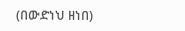(በውድነህ ዘነበ)